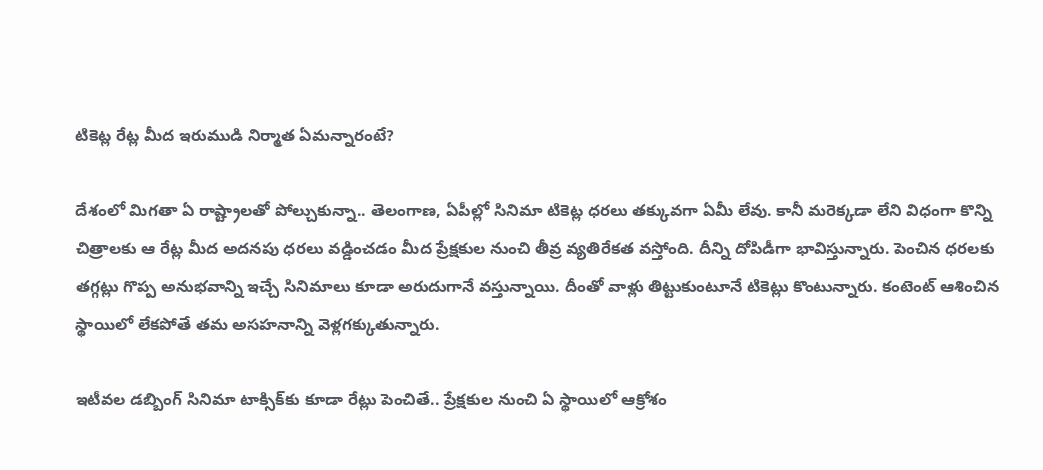టికెట్ల రేట్ల మీద ఇరుముడి నిర్మాత ఏమ‌న్నారంటే?

దేశంలో మిగ‌తా ఏ రాష్ట్రాల‌తో పోల్చుకున్నా.. తెలంగాణ‌, ఏపీల్లో సినిమా టికెట్ల ధ‌ర‌లు త‌క్కువగా ఏమీ లేవు. కానీ మ‌రెక్క‌డా లేని విధంగా కొన్ని చిత్రాల‌కు ఆ రేట్ల మీద అద‌న‌పు ధ‌ర‌లు వ‌డ్డించ‌డం మీద ప్రేక్ష‌కుల నుంచి తీవ్ర వ్య‌తిరేక‌త వ‌స్తోంది. దీన్ని దోపిడీగా భావిస్తున్నారు. పెంచిన ధ‌ర‌ల‌కు త‌గ్గ‌ట్లు గొప్ప అనుభ‌వాన్ని ఇచ్చే సినిమాలు కూడా అరుదుగానే వ‌స్తున్నాయి. దీంతో వాళ్లు తిట్టుకుంటూనే టికెట్లు కొంటున్నారు. కంటెంట్ ఆశించిన స్థాయిలో లేక‌పోతే త‌మ అస‌హ‌నాన్ని వెళ్ల‌గ‌క్కుతున్నారు.

ఇటీవ‌ల డ‌బ్బింగ్ సినిమా టాక్సిక్‌కు కూడా రేట్లు పెంచితే.. ప్రేక్ష‌కుల నుంచి ఏ స్థాయిలో ఆక్రోశం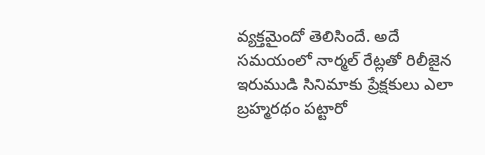వ్య‌క్త‌మైందో తెలిసిందే. అదే స‌మ‌యంలో నార్మ‌ల్ రేట్ల‌తో రిలీజైన ఇరుముడి సినిమాకు ప్రేక్ష‌కులు ఎలా బ్ర‌హ్మ‌ర‌థం ప‌ట్టారో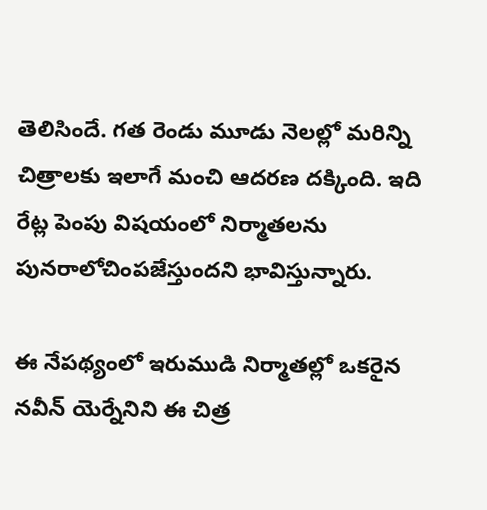తెలిసిందే. గ‌త రెండు మూడు నెల‌ల్లో మ‌రిన్ని చిత్రాల‌కు ఇలాగే మంచి ఆద‌ర‌ణ ద‌క్కింది. ఇది రేట్ల పెంపు విష‌యంలో నిర్మాత‌ల‌ను పున‌రాలోచింప‌జేస్తుంద‌ని భావిస్తున్నారు.

ఈ నేప‌థ్యంలో ఇరుముడి నిర్మాత‌ల్లో ఒక‌రైన న‌వీన్ యెర్నేనిని ఈ చిత్ర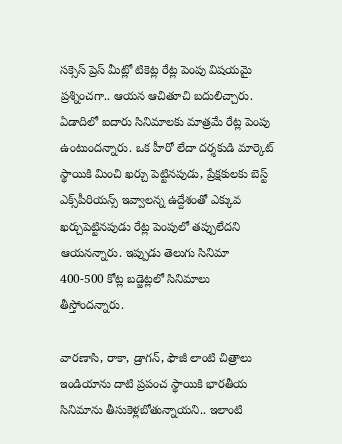స‌క్సెస్ ప్రెస్ మీట్లో టికెట్ల రేట్ల పెంపు విష‌య‌మై ప్ర‌శ్నించ‌గా.. ఆయ‌న ఆచితూచి బ‌దులిచ్చారు. ఏడాదిలో ఐదారు సినిమాల‌కు మాత్ర‌మే రేట్ల పెంపు ఉంటుంద‌న్నారు. ఒక హీరో లేదా ద‌ర్శ‌కుడి మార్కెట్ స్థాయికి మించి ఖ‌ర్చు పెట్టిన‌పుడు, ప్రేక్ష‌కుల‌కు బెస్ట్ ఎక్స్‌పీరియ‌న్స్ ఇవ్వాల‌న్న ఉద్దేశంతో ఎక్కువ ఖ‌ర్చుపెట్టిన‌పుడు రేట్ల పెంపులో త‌ప్పులేద‌ని ఆయ‌న‌న్నారు. ఇప్పుడు తెలుగు సినిమా 400-500 కోట్ల బ‌డ్జెట్ల‌లో సినిమాలు తీస్తోంద‌న్నారు.

వార‌ణాసి, రాకా, డ్రాగ‌న్, ఫౌజీ లాంటి చిత్రాలు ఇండియాను దాటి ప్ర‌పంచ స్థాయికి భార‌తీయ సినిమాను తీసుకెళ్ల‌బోతున్నాయ‌ని.. ఇలాంటి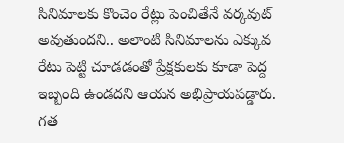సినిమాల‌కు కొంచెం రేట్లు పెంచితేనే వ‌ర్క‌వుట్ అవుతుంద‌ని.. అలాంటి సినిమాల‌ను ఎక్కువ రేటు పెట్టి చూడ‌డంతో ప్రేక్ష‌కుల‌కు కూడా పెద్ద ఇబ్బంది ఉండ‌ద‌ని ఆయ‌న అభిప్రాయ‌ప‌డ్డారు. గ‌త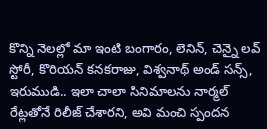కొన్ని నెల‌ల్లో మా ఇంటి బంగారం, లెనిన్, చెన్నై ల‌వ్ స్టోరీ, కొరియ‌న్ క‌న‌క‌రాజు, విశ్వ‌నాథ్ అండ్ స‌న్స్, ఇరుముడి.. ఇలా చాలా సినిమాలను నార్మ‌ల్ రేట్ల‌తోనే రిలీజ్ చేశార‌ని, అవి మంచి స్పంద‌న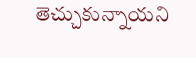తెచ్చుకున్నాయ‌ని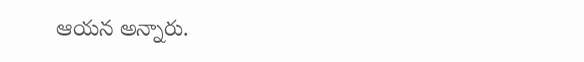ఆయ‌న అన్నారు.